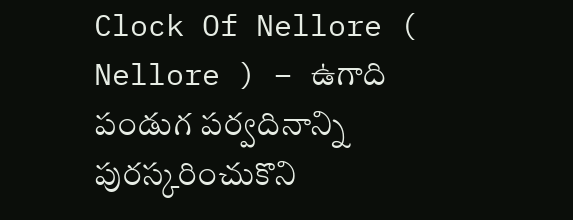Clock Of Nellore ( Nellore ) – ఉగాది పండుగ పర్వదినాన్ని పురస్కరించుకొని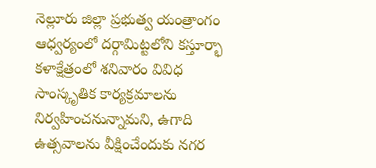నెల్లూరు జిల్లా ప్రభుత్వ యంత్రాంగం ఆధ్వర్యంలో దర్గామిట్టలోని కస్తూర్భా కళాక్షేత్రంలో శనివారం వివిధ సాంస్కృతిక కార్యక్రమాలను నిర్వహించనున్నామని, ఉగాది ఉత్సవాలను వీక్షించేందుకు నగర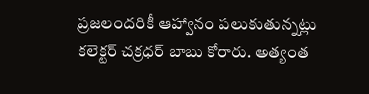ప్రజలందరికీ ఆహ్వానం పలుకుతున్నట్లు కలెక్టర్ చక్రధర్ బాబు కోరారు. అత్యంత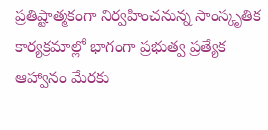ప్రతిష్టాత్మకంగా నిర్వహించనున్న సాంస్కృతిక కార్యక్రమాల్లో భాగంగా ప్రభుత్వ ప్రత్యేక ఆహ్వానం మేరకు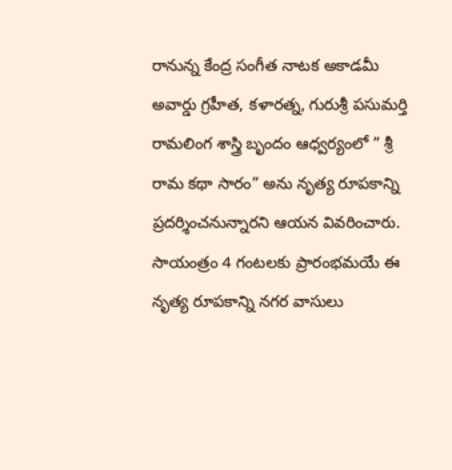రానున్న కేంద్ర సంగీత నాటక అకాడమీ అవార్డు గ్రహీత, కళారత్న, గురుశ్రీ పసుమర్తి రామలింగ శాస్త్రి బృందం ఆధ్వర్యంలో ” శ్రీ రామ కథా సారం” అను నృత్య రూపకాన్ని ప్రదర్శించనున్నారని ఆయన వివరించారు. సాయంత్రం 4 గంటలకు ప్రారంభమయే ఈ నృత్య రూపకాన్ని నగర వాసులు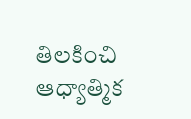తిలకించి ఆధ్యాత్మిక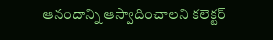ఆనందాన్ని ఆస్వాదించాలని కలెక్టర్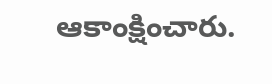ఆకాంక్షించారు.